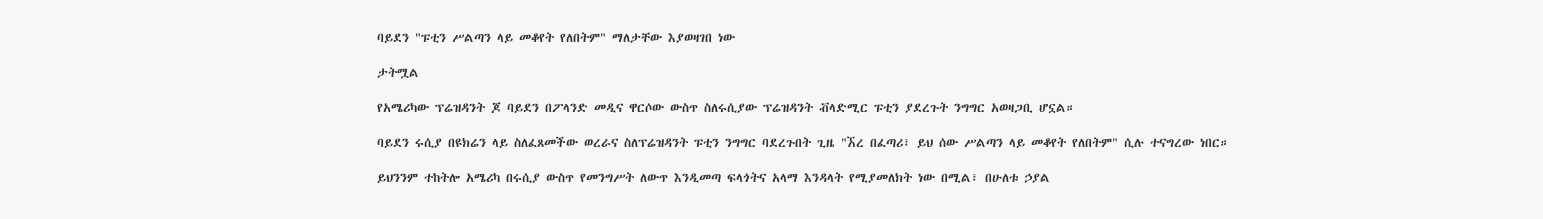ባይደን "ፑቲን ሥልጣን ላይ መቆየት የለበትም" ማለታቸው እያወዛገበ ነው

ታትሟል

የአሜሪካው ፕሬዝዳንት ጆ ባይደን በፖላንድ መዲና ዋርሶው ውስጥ ስለሩሲያው ፕሬዝዳንት ቭላድሚር ፑቲን ያደረጉት ንግግር አወዛጋቢ ሆኗል።

ባይደን ሩሲያ በዩክሬን ላይ ስለፈጸመችው ወረራና ስለፕሬዝዳንት ፑቲን ንግግር ባደረጉበት ጊዜ "ኧረ በፈጣሪ፣ ይህ ሰው ሥልጣን ላይ መቆየት የለበትም" ሲሉ ተናግረው ነበር።

ይህንንም ተከትሎ አሜሪካ በሩሲያ ውስጥ የመንግሥት ለውጥ እንዲመጣ ፍላጎትና አላማ እንዳላት የሚያመለክት ነው በሚል፣ በሁለቱ ኃያል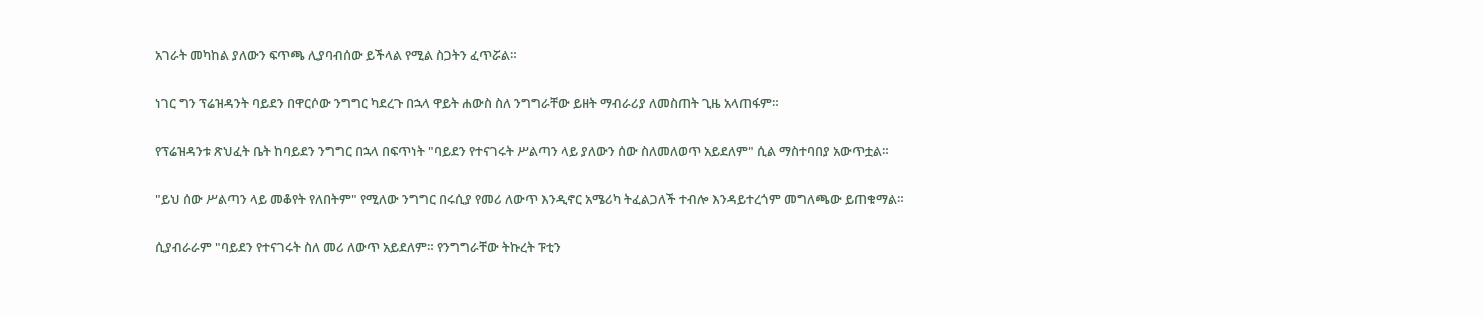አገራት መካከል ያለውን ፍጥጫ ሊያባብሰው ይችላል የሚል ስጋትን ፈጥሯል።

ነገር ግን ፕሬዝዳንት ባይደን በዋርሶው ንግግር ካደረጉ በኋላ ዋይት ሐውስ ስለ ንግግራቸው ይዘት ማብራሪያ ለመስጠት ጊዜ አላጠፋም።

የፕሬዝዳንቱ ጽህፈት ቤት ከባይደን ንግግር በኋላ በፍጥነት "ባይደን የተናገሩት ሥልጣን ላይ ያለውን ሰው ስለመለወጥ አይደለም" ሲል ማስተባበያ አውጥቷል።

"ይህ ሰው ሥልጣን ላይ መቆየት የለበትም" የሚለው ንግግር በሩሲያ የመሪ ለውጥ እንዲኖር አሜሪካ ትፈልጋለች ተብሎ እንዳይተረጎም መግለጫው ይጠቁማል።

ሲያብራራም "ባይደን የተናገሩት ስለ መሪ ለውጥ አይደለም። የንግግራቸው ትኩረት ፑቲን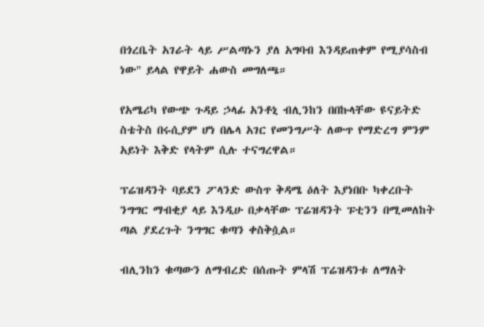በጎረቤት አገራት ላይ ሥልጣኑን ያለ አግባብ እንዳይጠቀም የሚያሳስብ ነው" ይላል የዋይት ሐውስ መግለጫ።

የአሜሪካ የውጭ ጉዳይ ኃላፊ አንቶኒ ብሊንከን በበኩላቸው ዩናይትድ ስቴትስ በሩሲያም ሆነ በሌላ አገር የመንግሥት ለውጥ የማድረግ ምንም አይነት እቅድ የላትም ሲሉ ተናግረዋል።

ፕሬዝዳንት ባይደን ፖላንድ ውስጥ ቅዳሜ ዕለት እያነበቡ ካቀረቡት ንግግር ማብቂያ ላይ እንዲሁ በቃላቸው ፕሬዝዳንት ፑቲንን በሚመለከት ጣል ያደረጉት ንግግር ቁጣን ቀስቅሷል።

ብሊንከን ቁጣውን ለማብረድ በሰጡት ምላሽ ፕሬዝዳንቱ ለማለት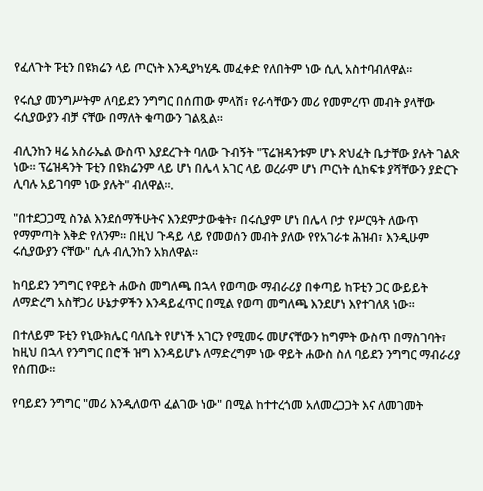የፈለጉት ፑቲን በዩክሬን ላይ ጦርነት እንዲያካሂዱ መፈቀድ የለበትም ነው ሲሊ አስተባብለዋል።

የሩሲያ መንግሥትም ለባይደን ንግግር በሰጠው ምላሽ፣ የራሳቸውን መሪ የመምረጥ መብት ያላቸው ሩሲያውያን ብቻ ናቸው በማለት ቁጣውን ገልጿል።

ብሊንከን ዛሬ አስራኤል ውስጥ እያደረጉት ባለው ጉብኝት "ፕሬዝዳንቱም ሆኑ ጽህፈት ቤታቸው ያሉት ገልጽ ነው። ፕሬዝዳንት ፑቲን በዩክሬንም ላይ ሆነ በሌላ አገር ላይ ወረራም ሆነ ጦርነት ሲከፍቱ ያሻቸውን ያድርጉ ሊባሉ አይገባም ነው ያሉት" ብለዋል።.

"በተደጋጋሚ ስንል እንደሰማችሁትና እንደምታውቁት፣ በሩሲያም ሆነ በሌላ ቦታ የሥርዓት ለውጥ የማምጣት እቅድ የለንም። በዚህ ጉዳይ ላይ የመወሰን መብት ያለው የየአገራቱ ሕዝብ፣ እንዲሁም ሩሲያውያን ናቸው" ሲሉ ብሊንከን አክለዋል።

ከባይደን ንግግር የዋይት ሐውስ መግለጫ በኋላ የወጣው ማብራሪያ በቀጣይ ከፑቲን ጋር ውይይት ለማድረግ አስቸጋሪ ሁኔታዎችን እንዳይፈጥር በሚል የወጣ መግለጫ እንደሆነ እየተገለጸ ነው።

በተለይም ፑቲን የኒውክሌር ባለቤት የሆነች አገርን የሚመሩ መሆናቸውን ከግምት ውስጥ በማስገባት፣ ከዚህ በኋላ የንግግር በሮች ዝግ እንዳይሆኑ ለማድረግም ነው ዋይት ሐውስ ስለ ባይደን ንግግር ማብራሪያ የሰጠው።

የባይደን ንግግር "መሪ እንዲለወጥ ፈልገው ነው" በሚል ከተተረጎመ አለመረጋጋት እና ለመገመት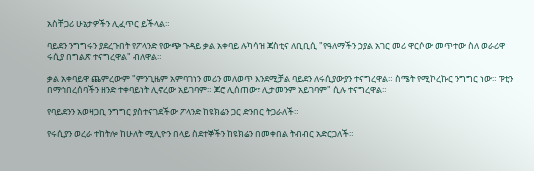አስቸጋሪ ሁኔታዎችን ሊፈጥር ይችላል።

ባይደን ንግግሩን ያደረጉበት የፖላንድ የውጭ ጉዳይ ቃል አቀባይ ሉካሳዝ ጃስቲና ለቢቢሲ "የዓለማችን ኃያል አገር መሪ ዋርሶው መጥተው ስለ ወራሪዋ ሩሲያ በግልጽ ተናግረዋል" ብለዋል።

ቃል አቀባይዋ ጨምረውም "ምንጊዜም አምባገነን መሪን መለወጥ እንደሚቻል ባይደን ለሩሲያውያን ተናግረዋል። ስሜት የሚኮረኩር ንግግር ነው። ፑቲን በማኅበረሰባችን ዘንድ ተቀባይነት ሊኖረው አይገባም። ጆሮ ሊሰጠው፣ ሊታመንም አይገባም" ሲሉ ተናግረዋል።

የባይደንን አወዛጋቢ ንግግር ያስተናገደችው ፖላንድ ከዩክሬን ጋር ድንበር ትጋራለች።

የሩሲያን ወረራ ተከትሎ ከሁለት ሚሊዮን በላይ ስደተኞችን ከዩክሬን በመቀበል ትብብር አድርጋለች።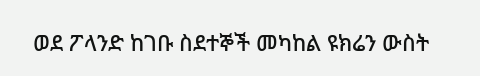ወደ ፖላንድ ከገቡ ስደተኞች መካከል ዩክሬን ውስት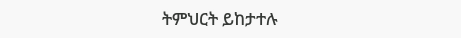ትምህርት ይከታተሉ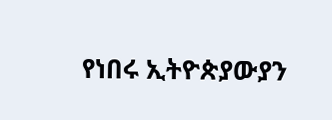የነበሩ ኢትዮጵያውያን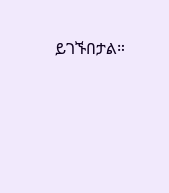ይገኙበታል።